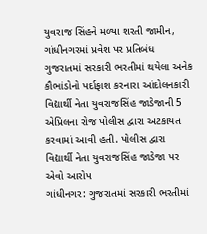યુવરાજ સિંહને મળ્યા શરતી જામીન, ગાંધીનગરમાં પ્રવેશ પર પ્રતિબંધ
ગુજરાતમાં સરકારી ભરતીમાં થયેલા અનેક કૌભાંડોનો પર્દાફાશ કરનારા આંદોલનકારી વિદ્યાર્થી નેતા યુવરાજસિંહ જાડેજાની 5 એપ્રિલના રોજ પોલીસ દ્વારા અટકાયત કરવામાં આવી હતી. પોલીસ દ્વારા વિદ્યાર્થી નેતા યુવરાજસિંહ જાડેજા પર એવો આરોપ
ગાંધીનગર: ગુજરાતમાં સરકારી ભરતીમાં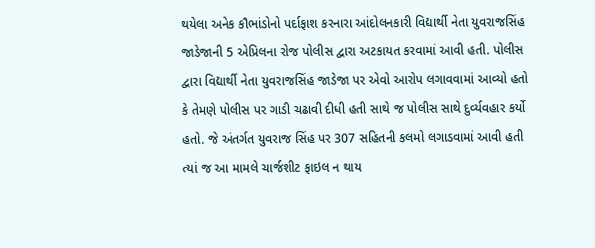થયેલા અનેક કૌભાંડોનો પર્દાફાશ કરનારા આંદોલનકારી વિદ્યાર્થી નેતા યુવરાજસિંહ જાડેજાની 5 એપ્રિલના રોજ પોલીસ દ્વારા અટકાયત કરવામાં આવી હતી. પોલીસ દ્વારા વિદ્યાર્થી નેતા યુવરાજસિંહ જાડેજા પર એવો આરોપ લગાવવામાં આવ્યો હતો કે તેમણે પોલીસ પર ગાડી ચઢાવી દીધી હતી સાથે જ પોલીસ સાથે દુર્વ્યવહાર કર્યો હતો. જે અંતર્ગત યુવરાજ સિંહ પર 307 સહિતની કલમો લગાડવામાં આવી હતી ત્યાં જ આ મામલે ચાર્જશીટ ફાઇલ ન થાય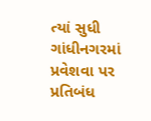ત્યાં સુધી ગાંધીનગરમાં પ્રવેશવા પર પ્રતિબંધ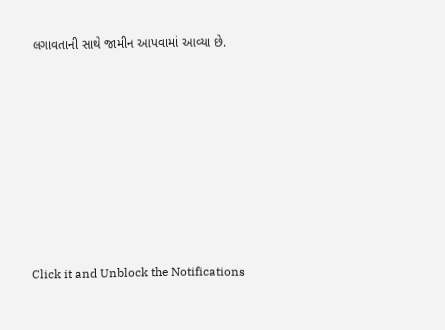લગાવતાની સાથે જામીન આપવામાં આવ્યા છે.













Click it and Unblock the Notifications